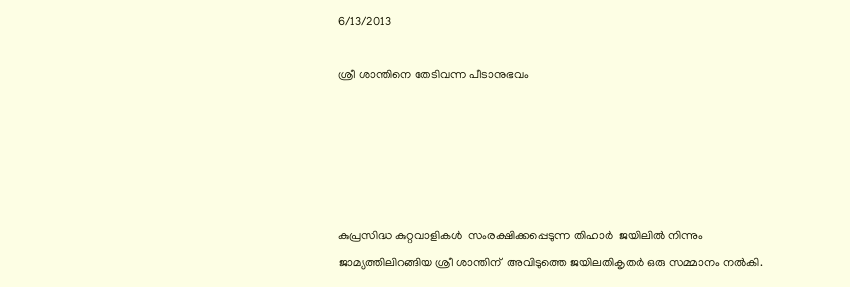6/13/2013

ശ്രീ ശാന്തിനെ തേടിവന്ന പീടാനുഭവം





കുപ്രസിദ്ധ കുറ്റവാളികൾ  സംരക്ഷിക്കപ്പെടുന്ന തിഹാർ  ജയിലിൽ നിന്നും ജാമ്യത്തിലിറങ്ങിയ ശ്രീ ശാന്തിന്  അവിടുത്തെ ജയിലതികൃതർ ഒരു സമ്മാനം നൽകി.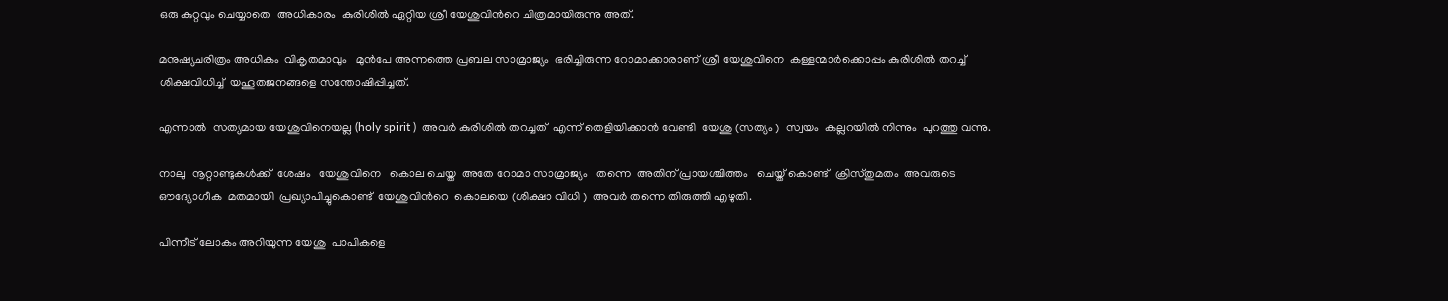ഒരു കുറ്റവും ചെയ്യാതെ  അധികാരം  കുരിശിൽ ഏറ്റിയ ശ്രീ യേശുവിൻറെ ചിത്രമായിരുന്നു അത്.

മനുഷ്യചരിത്രം അധികം  വികൃതമാവും   മുൻപേ അന്നത്തെ പ്രബല സാമ്രാജ്യം  ഭരിച്ചിരുന്ന റോമാക്കാരാണ് ശ്രീ യേശുവിനെ  കള്ളന്മാർക്കൊപ്പം കുരിശിൽ തറച്ച്  ശിക്ഷവിധിച്ച്  യഹൂതജനങ്ങളെ സന്തോഷിപ്പിച്ചത്.

എന്നാൽ  സത്യമായ യേശുവിനെയല്ല (holy spirit )  അവർ കുരിശിൽ തറച്ചത്  എന്ന് തെളിയിക്കാൻ വേണ്ടി  യേശു (സത്യം )  സ്വയം  കല്ലറയിൽ നിന്നും  പുറത്തു വന്നു.

നാലു  നൂറ്റാണ്ടുകൾക്ക്  ശേഷം   യേശുവിനെ   കൊല ചെയ്ത  അതേ റോമാ സാമ്രാജ്യം   തന്നെ  അതിന് പ്രായശ്ചിത്തം   ചെയ്ത് കൊണ്ട്  ക്രിസ്തുമതം  അവരുടെ ഔദ്യോഗീക  മതമായി  പ്രഖ്യാപിച്ചുകൊണ്ട്  യേശുവിൻറെ  കൊലയെ (ശിക്ഷാ വിധി )  അവർ തന്നെ തിരുത്തി എഴുതി.

പിന്നീട് ലോകം അറിയുന്ന യേശു  പാപികളെ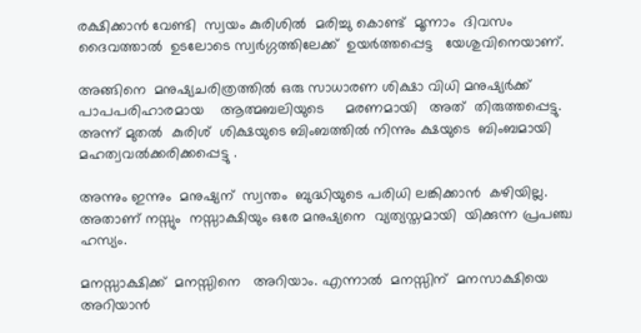രക്ഷിക്കാൻ വേണ്ടി  സ്വയം കുരിശിൽ  മരിച്ചു കൊണ്ട്  മൂന്നാം  ദിവസം  ദൈവത്താൽ  ഉടലോടെ സ്വർഗ്ഗത്തിലേക്ക്  ഉയർത്തപ്പെട്ട   യേശുവിനെയാണ്.

അങ്ങിനെ  മനുഷ്യചരിത്രത്തിൽ ഒരു സാധാരണ ശിക്ഷാ വിധി മനുഷ്യർക്ക്‌  പാപപരിഹാരമായ    ആത്മബലിയുടെ     മരണമായി   അത്  തിരുത്തപ്പെട്ടു. അന്ന് മുതൽ  കുരിശ്  ശിക്ഷയുടെ ബിംബത്തിൽ നിന്നും ക്ഷയുടെ  ബിംബമായി മഹത്വവൽക്കരിക്കപ്പെട്ടു .

അന്നും ഇന്നും  മനുഷ്യന്  സ്വന്തം  ബുദ്ധിയുടെ പരിധി ലങ്കിക്കാൻ  കഴിയില്ല. അതാണ് നസ്സും  നസ്സാക്ഷിയും ഒരേ മനുഷ്യനെ  വ്യത്യസ്തമായി  യിക്കുന്ന പ്രപഞ്ച ഹസ്യം.

മനസ്സാക്ഷിക്ക്  മനസ്സിനെ   അറിയാം. എന്നാൽ  മനസ്സിന്  മനസാക്ഷിയെ  അറിയാൻ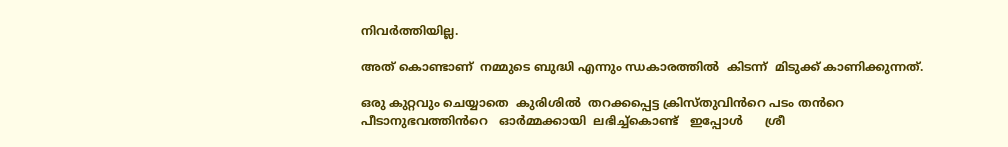നിവർത്തിയില്ല.

അത് കൊണ്ടാണ്  നമ്മുടെ ബുദ്ധി എന്നും ന്ധകാരത്തിൽ  കിടന്ന്  മിടുക്ക് കാണിക്കുന്നത്.

ഒരു കുറ്റവും ചെയ്യാതെ  കുരിശിൽ  തറക്കപ്പെട്ട ക്രിസ്തുവിൻറെ പടം തൻറെ  പീടാനുഭവത്തിൻറെ   ഓർമ്മക്കായി  ലഭിച്ച്കൊണ്ട്   ഇപ്പോൾ      ശ്രീ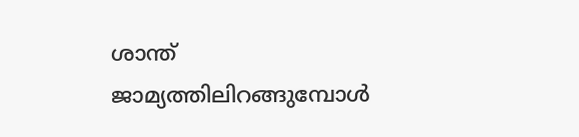ശാന്ത്  ജാമ്യത്തിലിറങ്ങുമ്പോൾ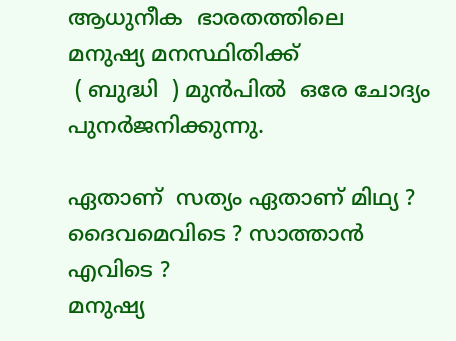ആധുനീക  ഭാരതത്തിലെ     മനുഷ്യ മനസ്ഥിതിക്ക്
 ( ബുദ്ധി  ) മുൻപിൽ  ഒരേ ചോദ്യം  പുനർജനിക്കുന്നു.

ഏതാണ്  സത്യം ഏതാണ് മിഥ്യ ?
ദൈവമെവിടെ ? സാത്താൻ എവിടെ ?
മനുഷ്യ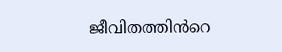ജീവിതത്തിൻറെ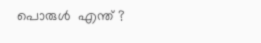പൊരുൾ  എന്ത് ?